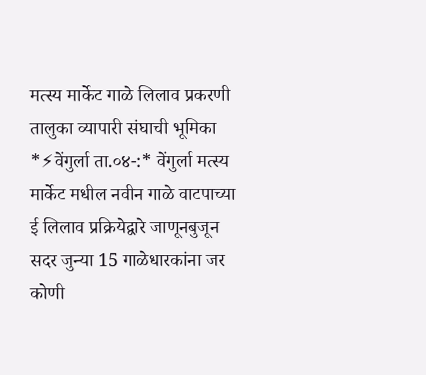मत्स्य मार्केट गाळे लिलाव प्रकरणी तालुका व्यापारी संघाची भूमिका
*⚡वेंगुर्ला ता.०४-:* वेंगुर्ला मत्स्य मार्केट मधील नवीन गाळे वाटपाच्या ई लिलाव प्रक्रियेद्वारे जाणूनबुजून सदर जुन्या 15 गाळेधारकांना जर कोणी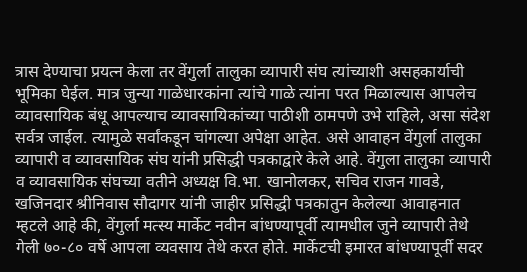त्रास देण्याचा प्रयत्न केला तर वेंगुर्ला तालुका व्यापारी संघ त्यांच्याशी असहकार्याची भूमिका घेईल. मात्र जुन्या गाळेधारकांना त्यांचे गाळे त्यांना परत मिळाल्यास आपलेच व्यावसायिक बंधू आपल्याच व्यावसायिकांच्या पाठीशी ठामपणे उभे राहिले, असा संदेश सर्वत्र जाईल. त्यामुळे सर्वांकडून चांगल्या अपेक्षा आहेत. असे आवाहन वेंगुर्ला तालुका व्यापारी व व्यावसायिक संघ यांनी प्रसिद्धी पत्रकाद्वारे केले आहे. वेंगुला तालुका व्यापारी व व्यावसायिक संघच्या वतीने अध्यक्ष वि.भा. खानोलकर, सचिव राजन गावडे, खजिनदार श्रीनिवास सौदागर यांनी जाहीर प्रसिद्धी पत्रकातुन केलेल्या आवाहनात म्हटले आहे की, वेंगुर्ला मत्स्य मार्केट नवीन बांधण्यापूर्वी त्यामधील जुने व्यापारी तेथे गेली ७०-८० वर्षे आपला व्यवसाय तेथे करत होते. मार्केटची इमारत बांधण्यापूर्वी सदर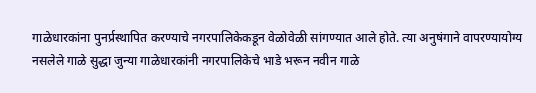गाळेधारकांना पुनर्प्रस्थापित करण्याचे नगरपालिकेकडून वेळोवेळी सांगण्यात आले होते. त्या अनुषंगाने वापरण्यायोग्य नसलेले गाळे सुद्धा जुन्या गाळेधारकांनी नगरपालिकेचे भाडे भरून नवीन गाळे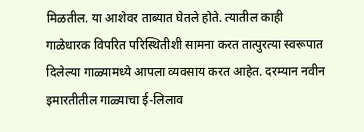मिळतील. या आशेवर ताब्यात घेतले होते. त्यातील काही गाळेधारक विपरित परिस्थितीशी सामना करत तात्पुरत्या स्वरूपात दिलेल्या गाळ्यामध्ये आपला व्यवसाय करत आहेत. दरम्यान नवीन इमारतीतील गाळ्याचा ई-लिलाव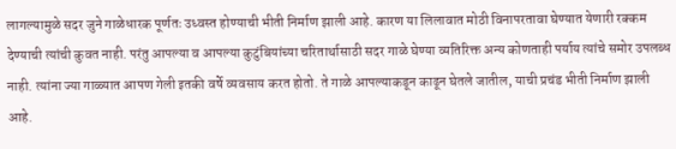लागल्यामुळे सदर जुने गाळेधारक पूर्णतः उध्वस्त होण्याची भीती निर्माण झाली आहे. कारण या लिलावात मोठी विनापरतावा घेण्यात येणारी रक्कम देण्याची त्यांची कुवत नाही. परंतु आपल्या व आपल्या कुटुंबियांच्या चरितार्थासाठी सदर गाळे घेण्या व्यतिरिक्त अन्य कोणताही पर्याय त्यांचे समोर उपलब्ध नाही. त्यांना ज्या गाळ्यात आपण गेली इतकी वर्षे व्यवसाय करत होतो. ते गाळे आपल्याकडून काढून घेतले जातील, याची प्रचंड भीती निर्माण झाली आहे.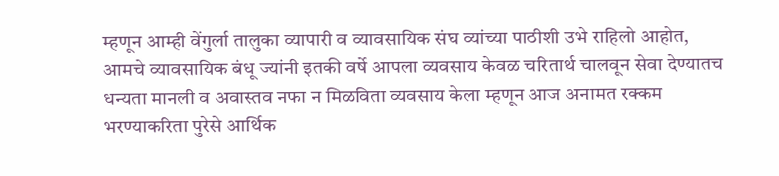म्हणून आम्ही वेंगुर्ला तालुका व्यापारी व व्यावसायिक संघ व्यांच्या पाठीशी उभे राहिलो आहोत, आमचे व्यावसायिक बंधू ज्यांनी इतकी वर्षे आपला व्यवसाय केवळ चरितार्थ चालवून सेवा देण्यातच धन्यता मानली व अवास्तव नफा न मिळविता व्यवसाय केला म्हणून आज अनामत रक्कम भरण्याकरिता पुरेसे आर्थिक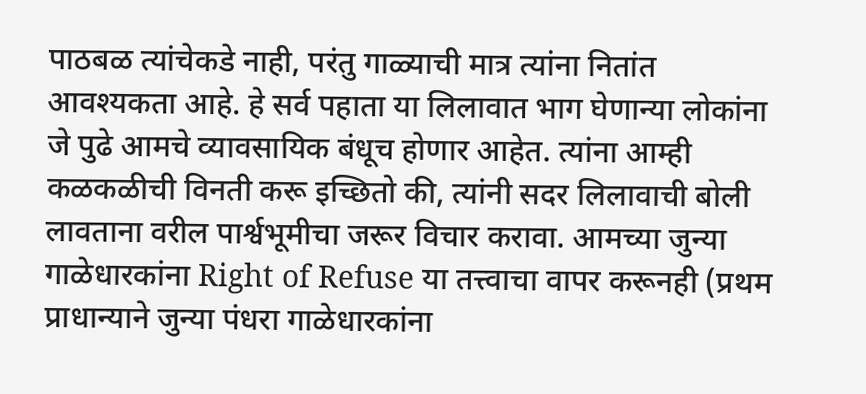पाठबळ त्यांचेकडे नाही, परंतु गाळ्याची मात्र त्यांना नितांत आवश्यकता आहे. हे सर्व पहाता या लिलावात भाग घेणान्या लोकांना जे पुढे आमचे व्यावसायिक बंधूच होणार आहेत. त्यांना आम्ही कळकळीची विनती करू इच्छितो की, त्यांनी सदर लिलावाची बोली लावताना वरील पार्श्वभूमीचा जरूर विचार करावा. आमच्या जुन्या गाळेधारकांना Right of Refuse या तत्त्वाचा वापर करूनही (प्रथम प्राधान्याने जुन्या पंधरा गाळेधारकांना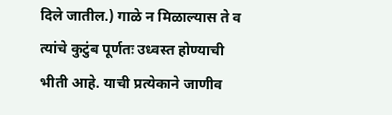दिले जातील.) गाळे न मिळाल्यास ते व त्यांचे कुटुंब पूर्णतः उध्वस्त होण्याची भीती आहे. याची प्रत्येकाने जाणीव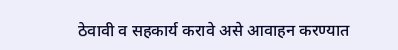ठेवावी व सहकार्य करावे असे आवाहन करण्यात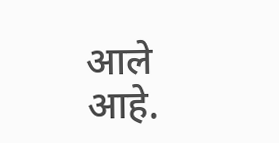आले आहे.